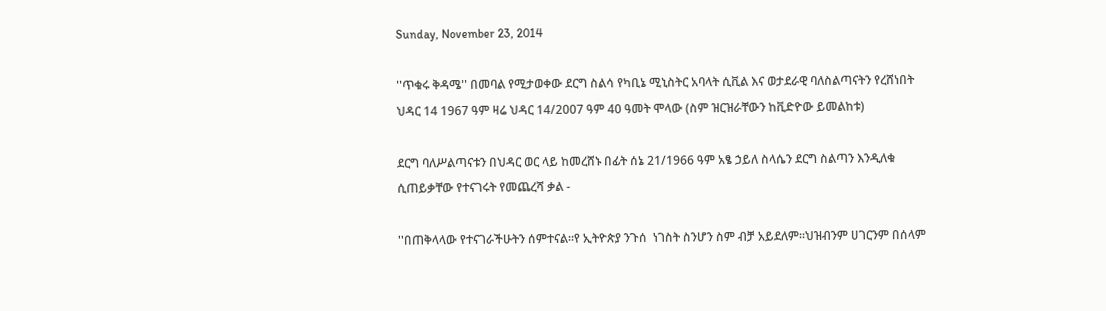Sunday, November 23, 2014

''ጥቁሩ ቅዳሜ'' በመባል የሚታወቀው ደርግ ስልሳ የካቢኔ ሚኒስትር አባላት ሲቪል እና ወታደራዊ ባለስልጣናትን የረሸነበት ህዳር 14 1967 ዓም ዛሬ ህዳር 14/2007 ዓም 40 ዓመት ሞላው (ስም ዝርዝራቸውን ከቪድዮው ይመልከቱ)

ደርግ ባለሥልጣናቱን በህዳር ወር ላይ ከመረሸኑ በፊት ሰኔ 21/1966 ዓም አፄ ኃይለ ስላሴን ደርግ ስልጣን እንዲለቁ ሲጠይቃቸው የተናገሩት የመጨረሻ ቃል -

''በጠቅላላው የተናገራችሁትን ሰምተናል።የ ኢትዮጵያ ንጉሰ  ነገስት ስንሆን ስም ብቻ አይደለም።ህዝብንም ሀገርንም በሰላም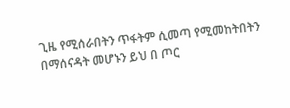ጊዜ የሚሰራበትን ጥፋትም ሲመጣ የሚመከትበትን በማሰናዳት መሆኑን ይህ በ ጦር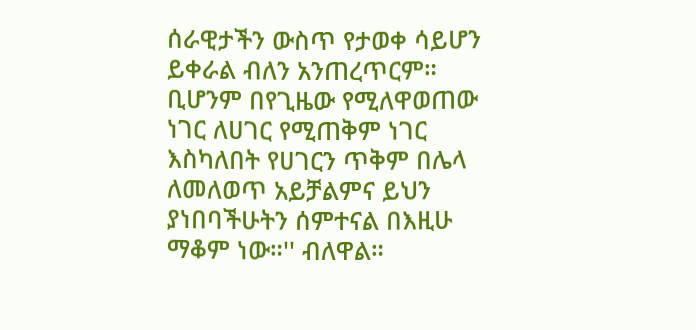ሰራዊታችን ውስጥ የታወቀ ሳይሆን ይቀራል ብለን አንጠረጥርም። ቢሆንም በየጊዜው የሚለዋወጠው ነገር ለሀገር የሚጠቅም ነገር እስካለበት የሀገርን ጥቅም በሌላ ለመለወጥ አይቻልምና ይህን ያነበባችሁትን ሰምተናል በእዚሁ ማቆም ነው።'' ብለዋል።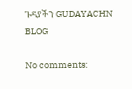ጉዳያችን GUDAYACHN BLOG

No comments: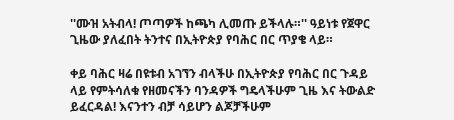''ሙዝ አትብላ! ጦጣዎች ከጫካ ሊመጡ ይችላሉ።'' ዓይነቱ የጀዋር ጊዜው ያለፈበት ትንተና በኢትዮጵያ የባሕር በር ጥያቄ ላይ።

ቀይ ባሕር ዛሬ በዩቱብ አገኘን ብላችሁ በኢትዮጵያ የባሕር በር ጉዳይ ላይ የምትሳለቁ የዘመናችን ባንዳዎች ግዴላችሁም ጊዜ እና ትውልድ ይፈርዳል! እናንተን ብቻ ሳይሆን ልጆቻችሁም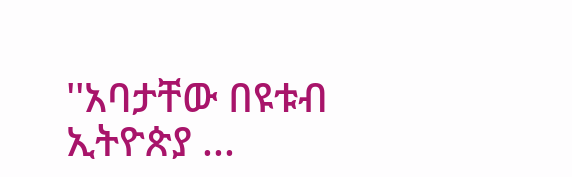''አባታቸው በዩቱብ ኢትዮጵያ ...